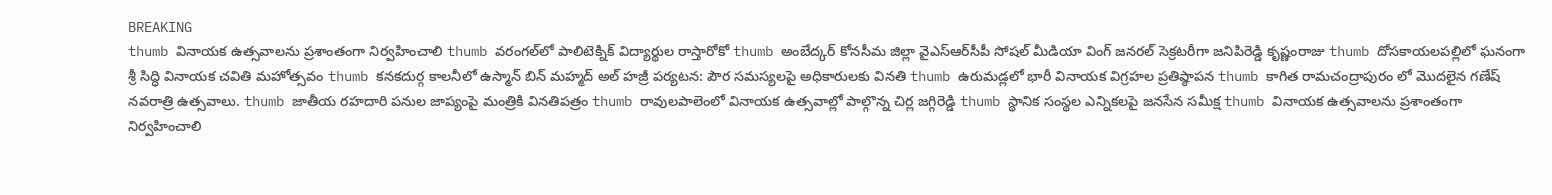BREAKING
thumb వినాయక ఉత్సవాలను ప్రశాంతంగా నిర్వహించాలి thumb వరంగల్‌లో పాలిటెక్నిక్ విద్యార్థుల రాస్తారోకో thumb అంబేద్కర్ కోనసీమ జిల్లా వైఎస్ఆర్‌సీపీ సోషల్ మీడియా వింగ్ జనరల్ సెక్రటరీగా జనిపిరెడ్డి కృష్ణంరాజు thumb దోసకాయలపల్లిలో ఘనంగా శ్రీ సిద్ధి వినాయక చవితి మహోత్సవం thumb కనకదుర్గ కాలనీలో ఉస్మాన్ బిన్ మహ్మద్ అల్ హజ్రీ పర్యటన: పౌర సమస్యలపై అధికారులకు వినతి thumb ఉరుమడ్లలో భారీ వినాయక విగ్రహల ప్రతిష్ఠాపన thumb కాగిత రామచంద్రాపురం లో మొదలైన గణేష్ నవరాత్రి ఉత్సవాలు. thumb జాతీయ రహదారి పనుల జాప్యంపై మంత్రికి వినతిపత్రం thumb రావులపాలెంలో వినాయక ఉత్సవాల్లో పాల్గొన్న చిర్ల జగ్గిరెడ్డి thumb స్థానిక సంస్థల ఎన్నికలపై జనసేన సమీక్ష thumb వినాయక ఉత్సవాలను ప్రశాంతంగా నిర్వహించాలి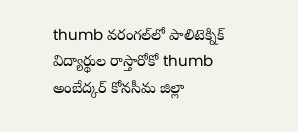thumb వరంగల్‌లో పాలిటెక్నిక్ విద్యార్థుల రాస్తారోకో thumb అంబేద్కర్ కోనసీమ జిల్లా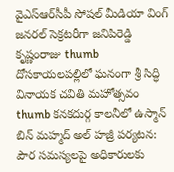వైఎస్ఆర్‌సీపీ సోషల్ మీడియా వింగ్ జనరల్ సెక్రటరీగా జనిపిరెడ్డి కృష్ణంరాజు thumb దోసకాయలపల్లిలో ఘనంగా శ్రీ సిద్ధి వినాయక చవితి మహోత్సవం thumb కనకదుర్గ కాలనీలో ఉస్మాన్ బిన్ మహ్మద్ అల్ హజ్రీ పర్యటన: పౌర సమస్యలపై అధికారులకు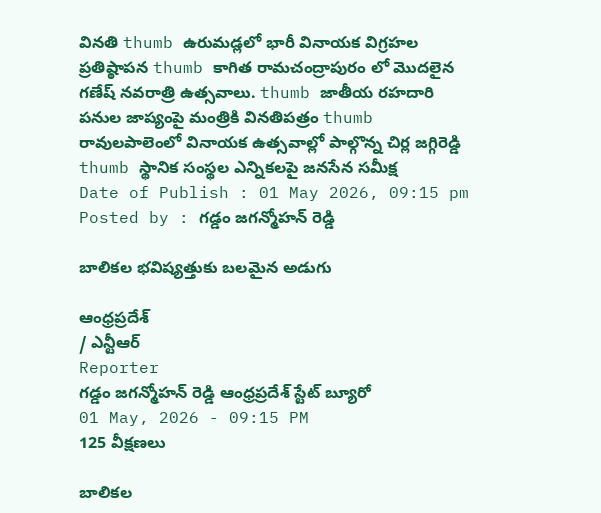వినతి thumb ఉరుమడ్లలో భారీ వినాయక విగ్రహల ప్రతిష్ఠాపన thumb కాగిత రామచంద్రాపురం లో మొదలైన గణేష్ నవరాత్రి ఉత్సవాలు. thumb జాతీయ రహదారి పనుల జాప్యంపై మంత్రికి వినతిపత్రం thumb రావులపాలెంలో వినాయక ఉత్సవాల్లో పాల్గొన్న చిర్ల జగ్గిరెడ్డి thumb స్థానిక సంస్థల ఎన్నికలపై జనసేన సమీక్ష
Date of Publish : 01 May 2026, 09:15 pm
Posted by : గడ్డం జగన్మోహన్ రెడ్డి

బాలికల భవిష్యత్తుకు బలమైన అడుగు

ఆంధ్రప్రదేశ్
/ ఎన్టీఆర్
Reporter
గడ్డం జగన్మోహన్ రెడ్డి ఆంధ్రప్రదేశ్ స్టేట్ బ్యూరో
01 May, 2026 - 09:15 PM
125 వీక్షణలు

బాలికల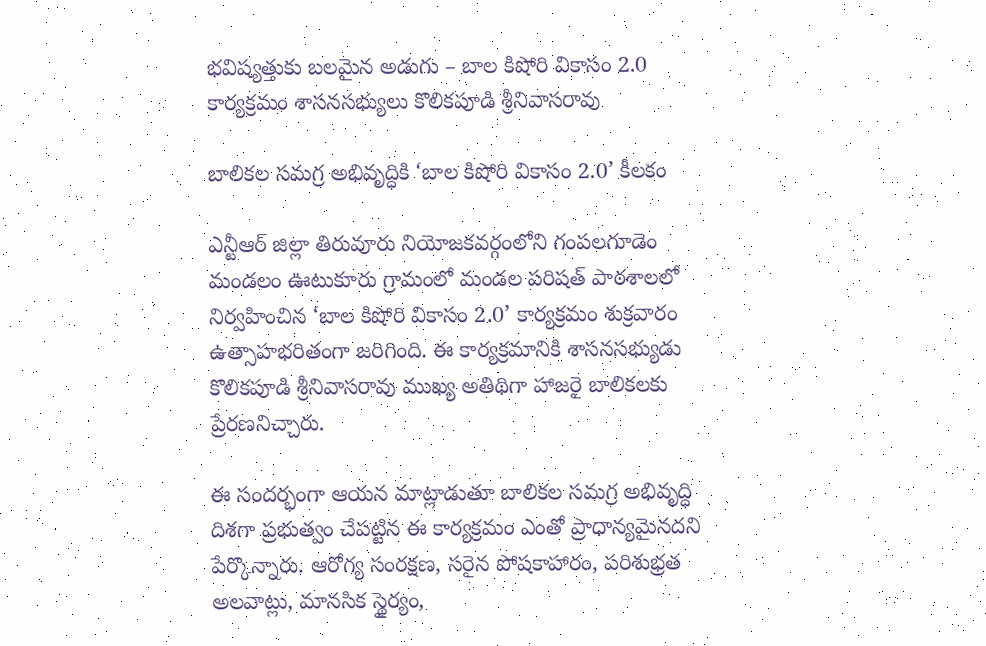భవిష్యత్తుకు బలమైన అడుగు – బాల కిషోరి వికాసం 2.0 కార్యక్రమం శాసనసభ్యులు కొలికపూడి శ్రీనివాసరావు

బాలికల సమగ్ర అభివృద్ధికి ‘బాల కిషోరి వికాసం 2.0’ కీలకం

ఎన్టీఆర్ జిల్లా తిరువూరు నియోజకవర్గంలోని గంపలగూడెం మండలం ఊటుకూరు గ్రామంలో మండల పరిషత్ పాఠశాలలో నిర్వహించిన ‘బాల కిషోరి వికాసం 2.0’ కార్యక్రమం శుక్రవారం ఉత్సాహభరితంగా జరిగింది. ఈ కార్యక్రమానికి శాసనసభ్యుడు కొలికపూడి శ్రీనివాసరావు ముఖ్య అతిథిగా హాజరై బాలికలకు ప్రేరణనిచ్చారు.

ఈ సందర్భంగా ఆయన మాట్లాడుతూ బాలికల సమగ్ర అభివృద్ధి దిశగా ప్రభుత్వం చేపట్టిన ఈ కార్యక్రమం ఎంతో ప్రాధాన్యమైనదని పేర్కొన్నారు. ఆరోగ్య సంరక్షణ, సరైన పోషకాహారం, పరిశుభ్రత అలవాట్లు, మానసిక స్థైర్యం,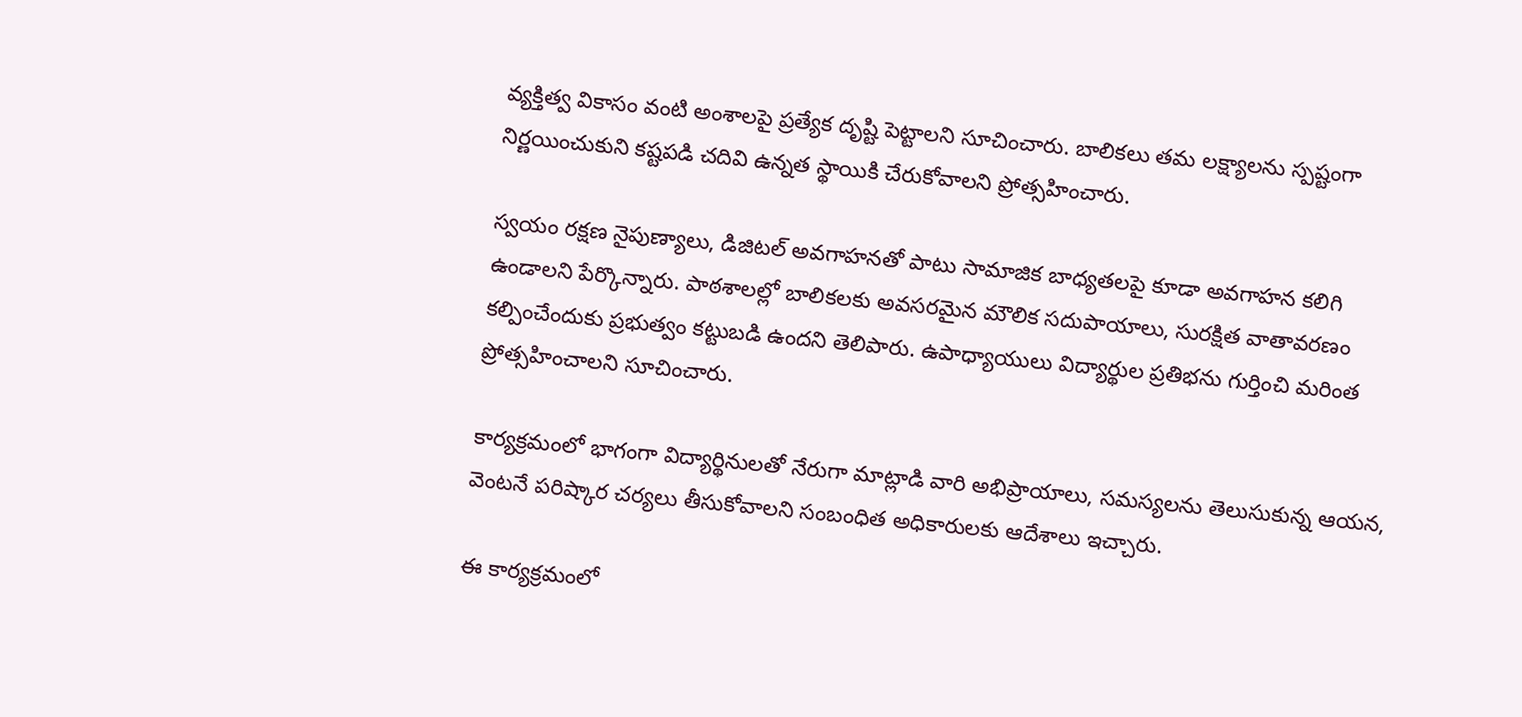వ్యక్తిత్వ వికాసం వంటి అంశాలపై ప్రత్యేక దృష్టి పెట్టాలని సూచించారు. బాలికలు తమ లక్ష్యాలను స్పష్టంగా నిర్ణయించుకుని కష్టపడి చదివి ఉన్నత స్థాయికి చేరుకోవాలని ప్రోత్సహించారు.

స్వయం రక్షణ నైపుణ్యాలు, డిజిటల్ అవగాహనతో పాటు సామాజిక బాధ్యతలపై కూడా అవగాహన కలిగి ఉండాలని పేర్కొన్నారు. పాఠశాలల్లో బాలికలకు అవసరమైన మౌలిక సదుపాయాలు, సురక్షిత వాతావరణం కల్పించేందుకు ప్రభుత్వం కట్టుబడి ఉందని తెలిపారు. ఉపాధ్యాయులు విద్యార్థుల ప్రతిభను గుర్తించి మరింత ప్రోత్సహించాలని సూచించారు.

కార్యక్రమంలో భాగంగా విద్యార్థినులతో నేరుగా మాట్లాడి వారి అభిప్రాయాలు, సమస్యలను తెలుసుకున్న ఆయన, వెంటనే పరిష్కార చర్యలు తీసుకోవాలని సంబంధిత అధికారులకు ఆదేశాలు ఇచ్చారు.

ఈ కార్యక్రమంలో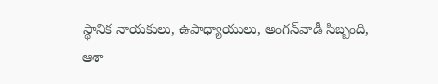స్థానిక నాయకులు, ఉపాధ్యాయులు, అంగన్‌వాడీ సిబ్బంది, ఆశా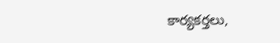కార్యకర్తలు,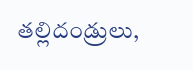తల్లిదండ్రులు,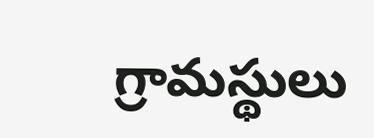గ్రామస్థులు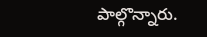పాల్గొన్నారు.